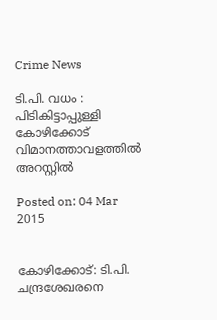Crime News

ടി.പി. വധം : പിടികിട്ടാപ്പുള്ളി കോഴിക്കോട് വിമാനത്താവളത്തില്‍ അറസ്റ്റില്‍

Posted on: 04 Mar 2015


കോഴിക്കോട്: ടി.പി. ചന്ദ്രശേഖരനെ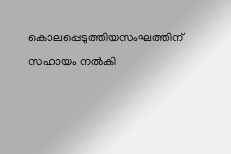കൊലപ്പെടുത്തിയസംഘത്തിന് സഹായം നല്‍കി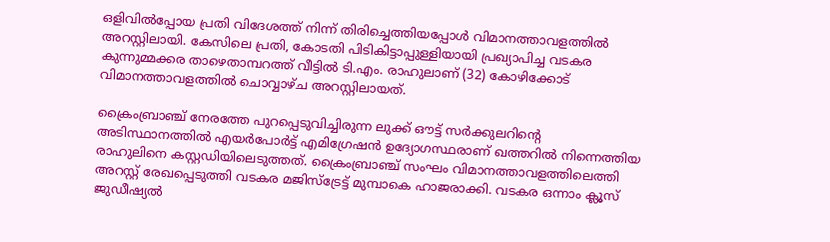ഒളിവില്‍പ്പോയ പ്രതി വിദേശത്ത് നിന്ന് തിരിച്ചെത്തിയപ്പോള്‍ വിമാനത്താവളത്തില്‍ അറസ്റ്റിലായി. കേസിലെ പ്രതി, കോടതി പിടികിട്ടാപ്പുള്ളിയായി പ്രഖ്യാപിച്ച വടകര കുന്നുമ്മക്കര താഴെതാമ്പറത്ത് വീട്ടില്‍ ടി.എം. രാഹുലാണ് (32) കോഴിക്കോട് വിമാനത്താവളത്തില്‍ ചൊവ്വാഴ്ച അറസ്റ്റിലായത്.

ക്രൈംബ്രാഞ്ച് നേരത്തേ പുറപ്പെടുവിച്ചിരുന്ന ലുക്ക് ഔട്ട് സര്‍ക്കുലറിന്റെ അടിസ്ഥാനത്തില്‍ എയര്‍പോര്‍ട്ട് എമിഗ്രേഷന്‍ ഉദ്യോഗസ്ഥരാണ് ഖത്തറില്‍ നിന്നെത്തിയ രാഹുലിനെ കസ്റ്റഡിയിലെടുത്തത്. ക്രൈംബ്രാഞ്ച് സംഘം വിമാനത്താവളത്തിലെത്തി അറസ്റ്റ് രേഖപ്പെടുത്തി വടകര മജിസ്‌ട്രേട്ട് മുമ്പാകെ ഹാജരാക്കി. വടകര ഒന്നാം ക്ലൂസ് ജുഡീഷ്യല്‍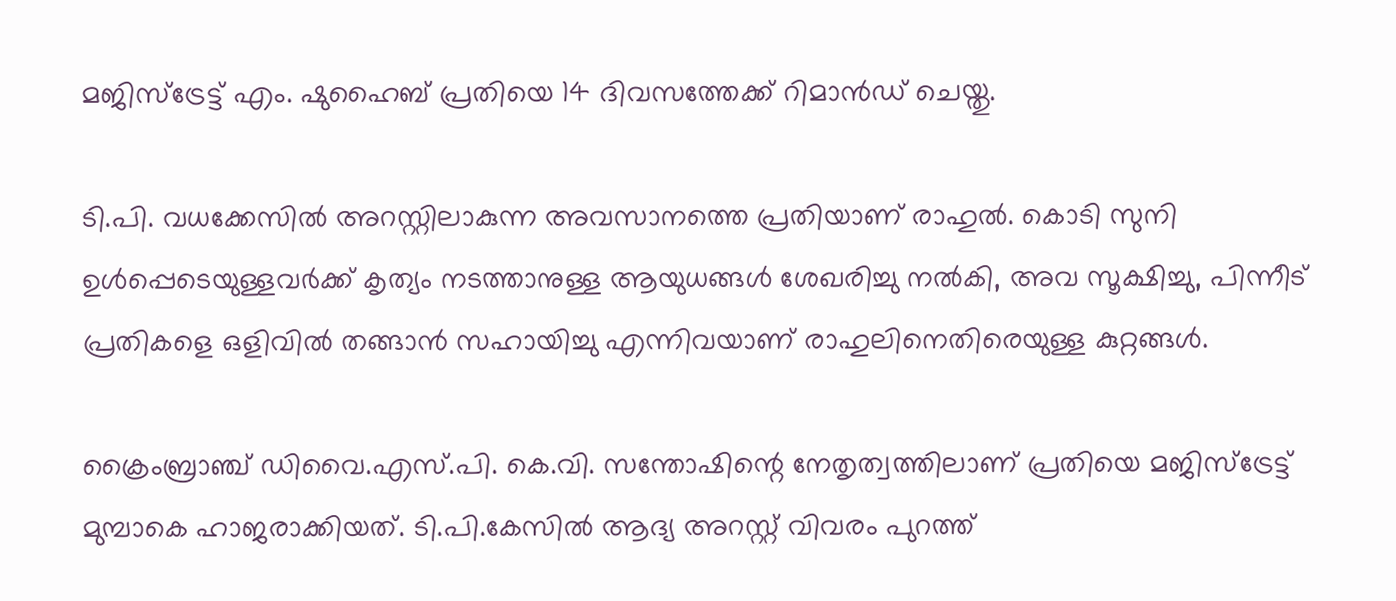മജിസ്‌ട്രേട്ട് എം. ഷുഹൈബ് പ്രതിയെ 14 ദിവസത്തേക്ക് റിമാന്‍ഡ് ചെയ്തു.

ടി.പി. വധക്കേസില്‍ അറസ്റ്റിലാകുന്ന അവസാനത്തെ പ്രതിയാണ് രാഹുല്‍. കൊടി സുനി ഉള്‍പ്പെടെയുള്ളവര്‍ക്ക് കൃത്യം നടത്താനുള്ള ആയുധങ്ങള്‍ ശേഖരിച്ചു നല്‍കി, അവ സൂക്ഷിച്ചു, പിന്നീട് പ്രതികളെ ഒളിവില്‍ തങ്ങാന്‍ സഹായിച്ചു എന്നിവയാണ് രാഹുലിനെതിരെയുള്ള കുറ്റങ്ങള്‍.

ക്രൈംബ്രാഞ്ച് ഡിവൈ.എസ്.പി. കെ.വി. സന്തോഷിന്റെ നേതൃത്വത്തിലാണ് പ്രതിയെ മജിസ്‌ട്രേട്ട് മുമ്പാകെ ഹാജരാക്കിയത്. ടി.പി.കേസില്‍ ആദ്യ അറസ്റ്റ് വിവരം പുറത്ത്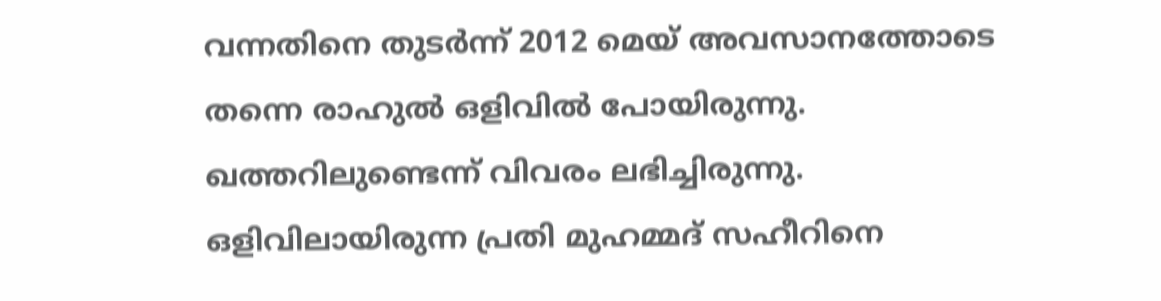വന്നതിനെ തുടര്‍ന്ന് 2012 മെയ് അവസാനത്തോടെ തന്നെ രാഹുല്‍ ഒളിവില്‍ പോയിരുന്നു. ഖത്തറിലുണ്ടെന്ന് വിവരം ലഭിച്ചിരുന്നു. ഒളിവിലായിരുന്ന പ്രതി മുഹമ്മദ് സഹീറിനെ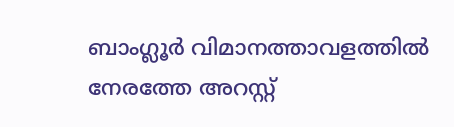ബാംഗ്ലൂര്‍ വിമാനത്താവളത്തില്‍ നേരത്തേ അറസ്റ്റ്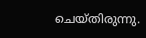ചെയ്തിരുന്നു.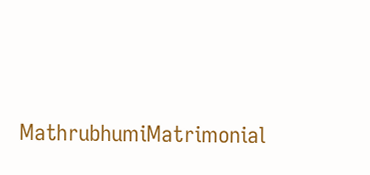MathrubhumiMatrimonial